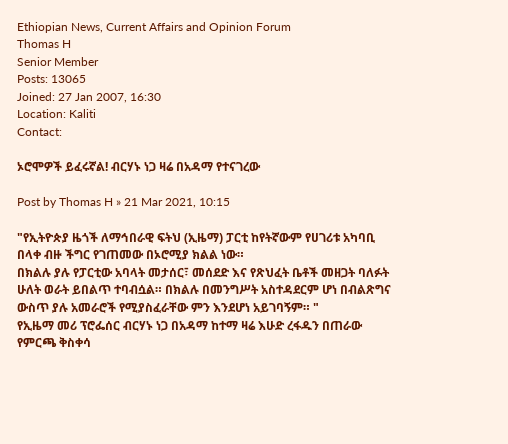Ethiopian News, Current Affairs and Opinion Forum
Thomas H
Senior Member
Posts: 13065
Joined: 27 Jan 2007, 16:30
Location: Kaliti
Contact:

ኦሮሞዎች ይፈሩኛል! ብርሃኑ ነጋ ዛሬ በአዳማ የተናገረው

Post by Thomas H » 21 Mar 2021, 10:15

"የኢትዮጵያ ዜጎች ለማኅበራዊ ፍትህ (ኢዜማ) ፓርቲ ከየትኛውም የሀገሪቱ አካባቢ በላቀ ብዙ ችግር የገጠመው በኦሮሚያ ክልል ነው።
በክልሉ ያሉ የፓርቲው አባላት መታሰር፣ መሰደድ እና የጽህፈት ቤቶች መዘጋት ባለፉት ሁለት ወራት ይበልጥ ተባብሷል። በክልሉ በመንግሥት አስተዳደርም ሆነ በብልጽግና ውስጥ ያሉ አመራሮች የሚያስፈራቸው ምን እንደሆነ አይገባኝም። "
የኢዜማ መሪ ፕሮፌሰር ብርሃኑ ነጋ በአዳማ ከተማ ዛሬ እሁድ ረፋዱን በጠራው የምርጫ ቅስቀሳ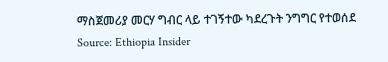ማስጀመሪያ መርሃ ግብር ላይ ተገኝተው ካደረጉት ንግግር የተወሰደ
Source: Ethiopia Insider